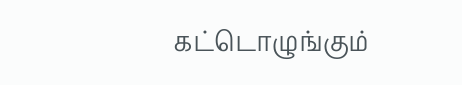கட்டொழுங்கும்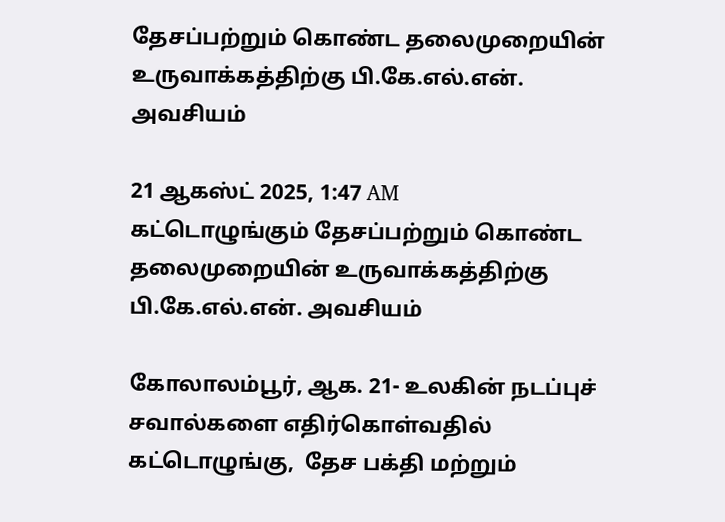தேசப்பற்றும் கொண்ட தலைமுறையின் உருவாக்கத்திற்கு பி.கே.எல்.என். அவசியம்

21 ஆகஸ்ட் 2025, 1:47 AM
கட்டொழுங்கும் தேசப்பற்றும் கொண்ட தலைமுறையின் உருவாக்கத்திற்கு பி.கே.எல்.என். அவசியம்

கோலாலம்பூர், ஆக. 21- உலகின் நடப்புச் சவால்களை எதிர்கொள்வதில் கட்டொழுங்கு,  தேச பக்தி மற்றும்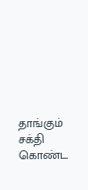தாங்கும் சக்தி கொண்ட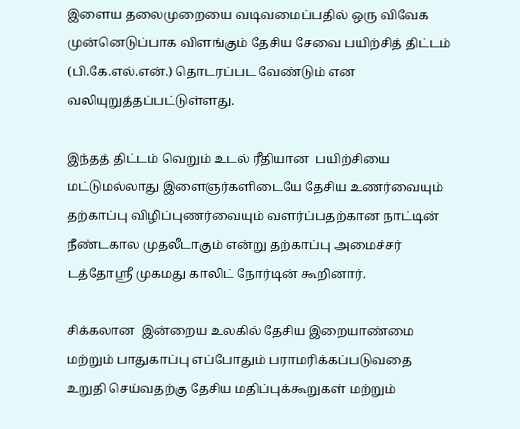இளைய தலைமுறையை வடிவமைப்பதில் ஒரு விவேக முன்னெடுப்பாக விளங்கும் தேசிய சேவை பயிற்சித் திட்டம் (பி.கே.எல்.என்.) தொடரப்பட வேண்டும் என வலியுறுத்தப்பட்டுள்ளது.

இந்தத் திட்டம் வெறும் உடல் ரீதியான  பயிற்சியை மட்டுமல்லாது இளைஞர்களிடையே தேசிய உணர்வையும் தற்காப்பு விழிப்புணர்வையும் வளர்ப்பதற்கான நாட்டின் நீண்டகால முதலீடாகும் என்று தற்காப்பு அமைச்சர் டத்தோஸ்ரீ முகமது காலிட் நோர்டின் கூறினார்.

சிக்கலான  இன்றைய உலகில் தேசிய இறையாண்மை மற்றும் பாதுகாப்பு எப்போதும் பராமரிக்கப்படுவதை உறுதி செய்வதற்கு தேசிய மதிப்புக்கூறுகள் மற்றும்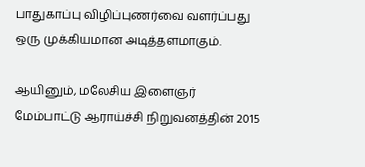பாதுகாப்பு விழிப்புணர்வை வளர்ப்பது ஒரு முக்கியமான அடித்தளமாகும்.

ஆயினும், மலேசிய இளைஞர் மேம்பாட்டு ஆராய்ச்சி நிறுவனத்தின் 2015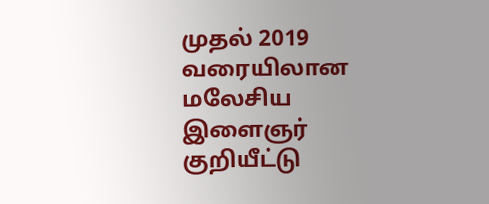முதல் 2019 வரையிலான மலேசிய இளைஞர் குறியீட்டு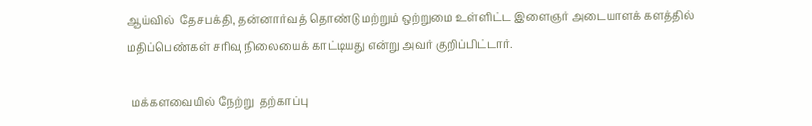ஆய்வில்  தேசபக்தி, தன்னார்வத் தொண்டு மற்றும் ஒற்றுமை உள்ளிட்ட இளைஞர் அடையாளக் களத்தில் மதிப்பெண்கள் சரிவு நிலையைக் காட்டியது என்று அவர் குறிப்பிட்டார்.

  மக்களவையில் நேற்று  தற்காப்பு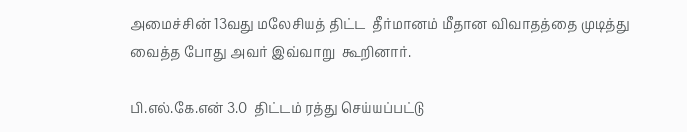அமைச்சின் 13வது மலேசியத் திட்ட  தீர்மானம் மீதான விவாதத்தை முடித்து வைத்த போது அவர் இவ்வாறு  கூறினார்.

பி.எல்.கே.என் 3.0  திட்டம் ரத்து செய்யப்பட்டு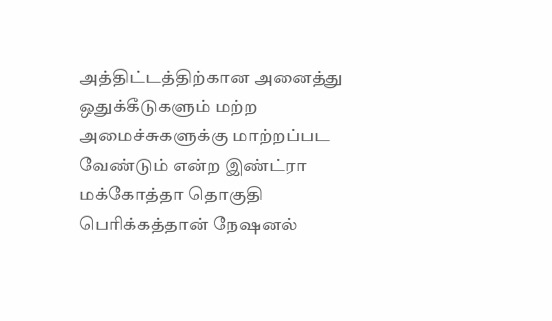அத்திட்டத்திற்கான அனைத்து ஒதுக்கீடுகளும் மற்ற அமைச்சுகளுக்கு மாற்றப்பட வேண்டும் என்ற இண்ட்ரா மக்கோத்தா தொகுதி பெரிக்கத்தான் நேஷனல்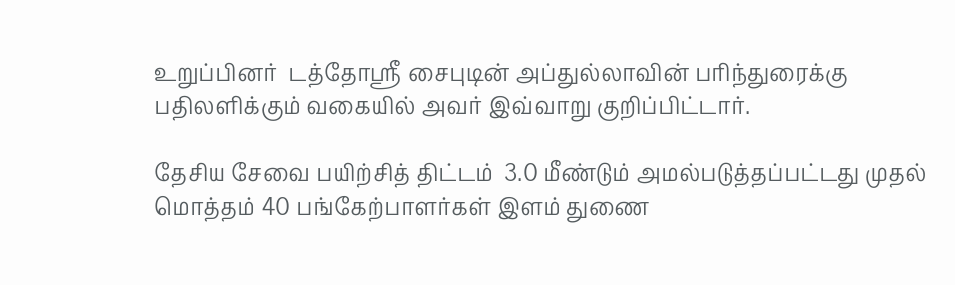உறுப்பினர்  டத்தோஸ்ரீ சைபுடின் அப்துல்லாவின் பரிந்துரைக்கு பதிலளிக்கும் வகையில் அவர் இவ்வாறு குறிப்பிட்டார்.

தேசிய சேவை பயிற்சித் திட்டம்  3.0 மீண்டும் அமல்படுத்தப்பட்டது முதல்
மொத்தம் 40 பங்கேற்பாளர்கள் இளம் துணை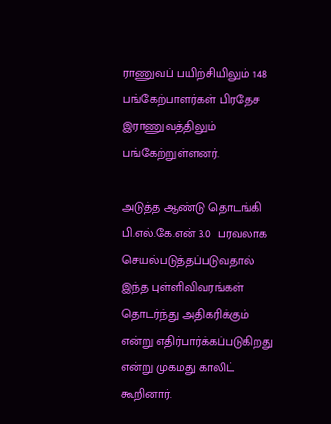ராணுவப் பயிற்சியிலும் 148 பங்கேற்பாளர்கள் பிரதேச இராணுவத்திலும் பங்கேற்றுள்ளனர்.

அடுத்த ஆண்டு தொடங்கி பி.எல்.கே.என் 3.0  பரவலாக செயல்படுத்தப்படுவதால் இந்த புள்ளிவிவரங்கள் தொடர்ந்து அதிகரிக்கும் என்று எதிர்பார்க்கப்படுகிறது என்று முகமது காலிட் கூறினார்.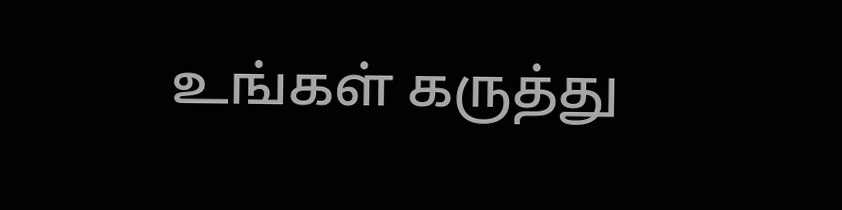உங்கள் கருத்து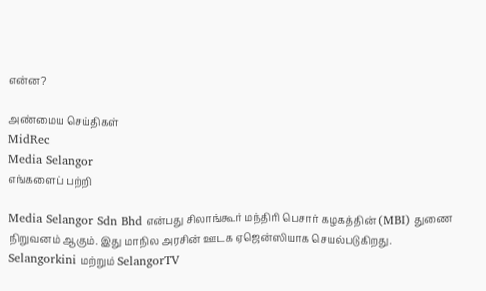என்ன?

அண்மைய செய்திகள்
MidRec
Media Selangor
எங்களைப் பற்றி

Media Selangor Sdn Bhd என்பது சிலாங்கூர் மந்திரி பெசார் கழகத்தின் (MBI) துணை நிறுவனம் ஆகும். இது மாநில அரசின் ஊடக ஏஜென்ஸியாக செயல்படுகிறது. Selangorkini மற்றும் SelangorTV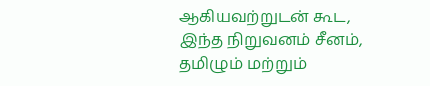ஆகியவற்றுடன் கூட, இந்த நிறுவனம் சீனம், தமிழும் மற்றும்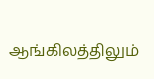ஆங்கிலத்திலும்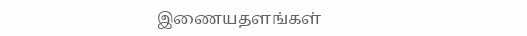இணையதளங்கள்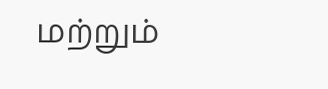மற்றும்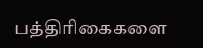பத்திரிகைகளை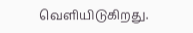வெளியிடுகிறது.